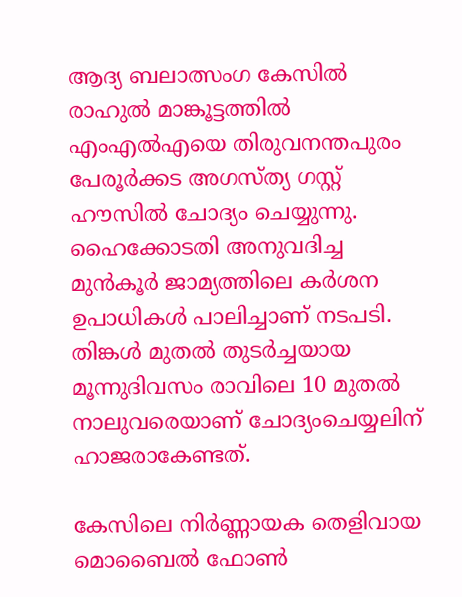ആദ്യ ബലാത്സംഗ കേസിൽ രാഹുൽ മാങ്കൂട്ടത്തിൽ എംഎൽഎയെ തിരുവനന്തപുരം പേരൂർക്കട അഗസ്ത്യ ഗസ്റ്റ് ഹൗസിൽ ചോദ്യം ചെയ്യുന്നു. ഹൈക്കോടതി അനുവദിച്ച മുൻകൂർ ജാമ്യത്തിലെ കർശന ഉപാധികൾ പാലിച്ചാണ് നടപടി. തിങ്കൾ മുതൽ തുടർച്ചയായ മൂന്നുദിവസം രാവിലെ 10 മുതൽ നാലുവരെയാണ് ചോദ്യംചെയ്യലിന് ഹാജരാകേണ്ടത്.

കേസിലെ നിർണ്ണായക തെളിവായ മൊബൈൽ ഫോൺ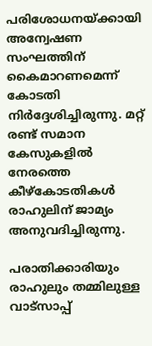പരിശോധനയ്ക്കായി അന്വേഷണ സംഘത്തിന് കൈമാറണമെന്ന് കോടതി നിർദ്ദേശിച്ചിരുന്നു. മറ്റ് രണ്ട് സമാന കേസുകളിൽ നേരത്തെ കീഴ്കോടതികൾ രാഹുലിന് ജാമ്യം അനുവദിച്ചിരുന്നു.

പരാതിക്കാരിയും രാഹുലും തമ്മിലുള്ള വാട്സാപ്പ്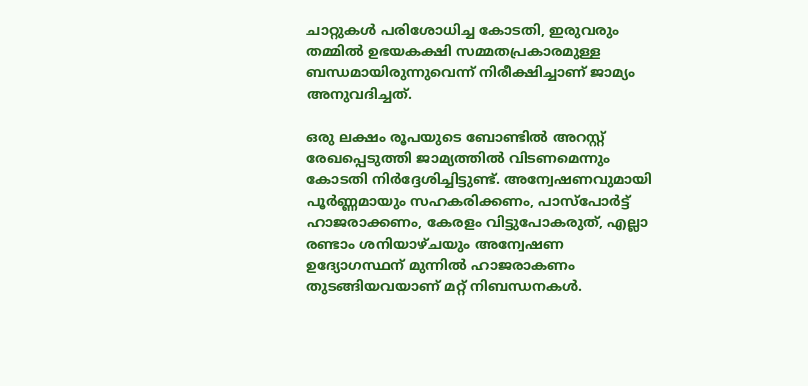ചാറ്റുകൾ പരിശോധിച്ച കോടതി, ഇരുവരും തമ്മിൽ ഉഭയകക്ഷി സമ്മതപ്രകാരമുള്ള ബന്ധമായിരുന്നുവെന്ന് നിരീക്ഷിച്ചാണ് ജാമ്യം അനുവദിച്ചത്.

ഒരു ലക്ഷം രൂപയുടെ ബോണ്ടിൽ അറസ്റ്റ് രേഖപ്പെടുത്തി ജാമ്യത്തിൽ വിടണമെന്നും കോടതി നിർദ്ദേശിച്ചിട്ടുണ്ട്. അന്വേഷണവുമായി പൂർണ്ണമായും സഹകരിക്കണം, പാസ്‌പോർട്ട് ഹാജരാക്കണം, കേരളം വിട്ടുപോകരുത്, എല്ലാ രണ്ടാം ശനിയാഴ്ചയും അന്വേഷണ ഉദ്യോഗസ്ഥന് മുന്നിൽ ഹാജരാകണം തുടങ്ങിയവയാണ് മറ്റ് നിബന്ധനകൾ.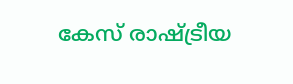കേസ് രാഷ്ട്രീയ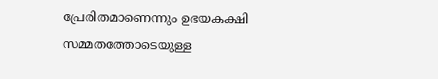പ്രേരിതമാണെന്നും ഉഭയകക്ഷി സമ്മതത്തോടെയുള്ള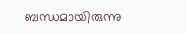ബന്ധമായിരുന്നു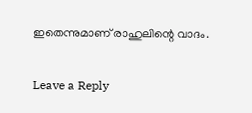ഇതെന്നുമാണ് രാഹുലിന്റെ വാദം.

Leave a Reply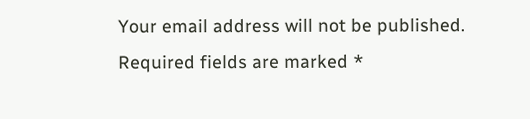Your email address will not be published. Required fields are marked *